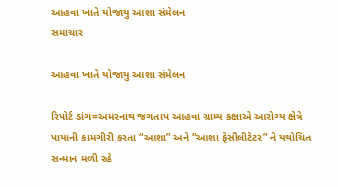આહવા ખાતે યોજાયુ આશા સંમેલન
સમાચાર

આહવા ખાતે યોજાયુ આશા સંમેલન

રિપોર્ટ ડાંગ=અમરનાથ જગતાપ આહવા ગ્રામ્ય કક્ષાએ આરોગ્ય ક્ષેત્રે પાયાની કામગીરી કરતા “આશા” અને “આશા ફેસીલીટેટર” ને યથોચિત સન્માન મળી રહે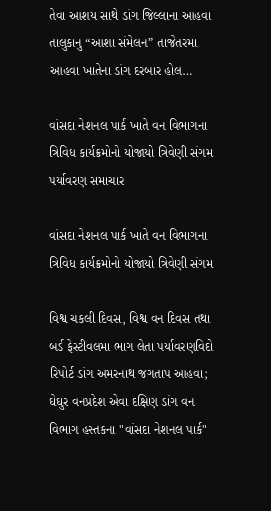તેવા આશય સાથે ડાંગ જિલ્લાના આહવા તાલુકાનુ “આશા સંમેલન” તાજેતરમા આહવા ખાતેના ડાંગ દરબાર હોલ…

વાંસદા નેશનલ પાર્ક ખાતે વન વિભાગના ત્રિવિધ કાર્યક્રમોનો યોજાયો ત્રિવેણી સંગમ
પર્યાવરણ સમાચાર

વાંસદા નેશનલ પાર્ક ખાતે વન વિભાગના ત્રિવિધ કાર્યક્રમોનો યોજાયો ત્રિવેણી સંગમ

વિશ્વ ચકલી દિવસ, વિશ્વ વન દિવસ તથા બર્ડ ફેસ્ટીવલમા ભાગ લેતા પર્યાવરણવિદો રિપોર્ટ ડાંગ અમરનાથ જગતાપ આહવા; ઘેઘુર વનપ્રદેશ એવા દક્ષિણ ડાંગ વન વિભાગ હસ્તકના "વાંસદા નેશનલ પાર્ક"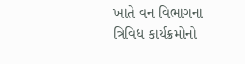ખાતે વન વિભાગના ત્રિવિધ કાર્યક્રમોનો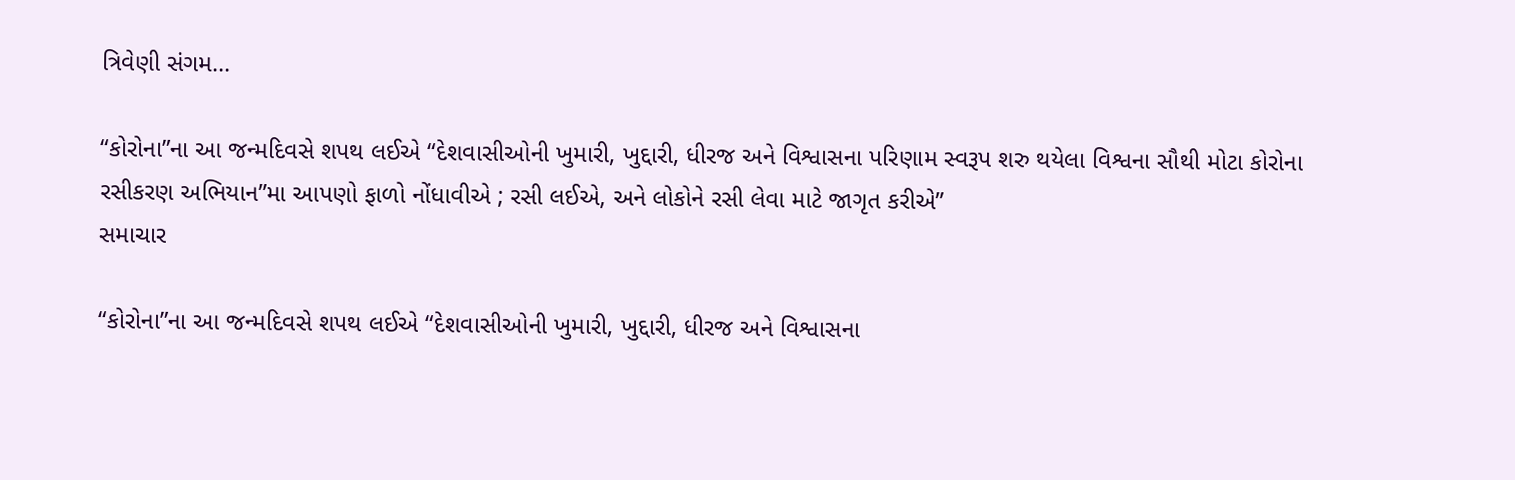ત્રિવેણી સંગમ…

“કોરોના”ના આ જન્મદિવસે શપથ લઈએ “દેશવાસીઓની ખુમારી, ખુદ્દારી, ધીરજ અને વિશ્વાસના પરિણામ સ્વરૂપ શરુ થયેલા વિશ્વના સૌથી મોટા કોરોના રસીકરણ અભિયાન”મા આપણો ફાળો નોંધાવીએ ; રસી લઈએ, અને લોકોને રસી લેવા માટે જાગૃત કરીએ”
સમાચાર

“કોરોના”ના આ જન્મદિવસે શપથ લઈએ “દેશવાસીઓની ખુમારી, ખુદ્દારી, ધીરજ અને વિશ્વાસના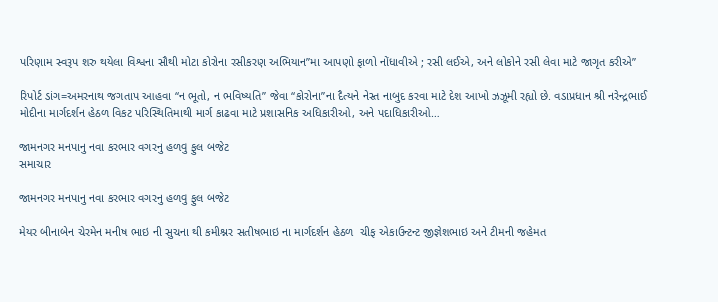પરિણામ સ્વરૂપ શરુ થયેલા વિશ્વના સૌથી મોટા કોરોના રસીકરણ અભિયાન”મા આપણો ફાળો નોંધાવીએ ; રસી લઈએ, અને લોકોને રસી લેવા માટે જાગૃત કરીએ”

રિપોર્ટ ડાંગ=અમરનાથ જગતાપ આહવા “ન ભૂતો, ન ભવિષ્યતિ” જેવા “કોરોના”ના દૈત્યને નેસ્ત નાબુદ કરવા માટે દેશ આખો ઝઝૂમી રહ્યો છે. વડાપ્રધાન શ્રી નરેન્દ્રભાઈ મોદીના માર્ગદર્શન હેઠળ વિકટ પરિસ્થિતિમાથી માર્ગ કાઢવા માટે પ્રશાસનિક અધિકારીઓ, અને પદાધિકારીઓ…

જામનગર મનપાનુ નવા કરભાર વગરનુ હળવુ ફુલ બજેટ
સમાચાર

જામનગર મનપાનુ નવા કરભાર વગરનુ હળવુ ફુલ બજેટ

મેયર બીનાબેન ચેરમેન મનીષ ભાઇ ની સુચના થી કમીશ્નર સતીષભાઇ ના માર્ગદર્શન હેઠળ  ચીફ એકાઉન્ટન્ટ જીજ્ઞેશભાઇ અને ટીમની જહેમત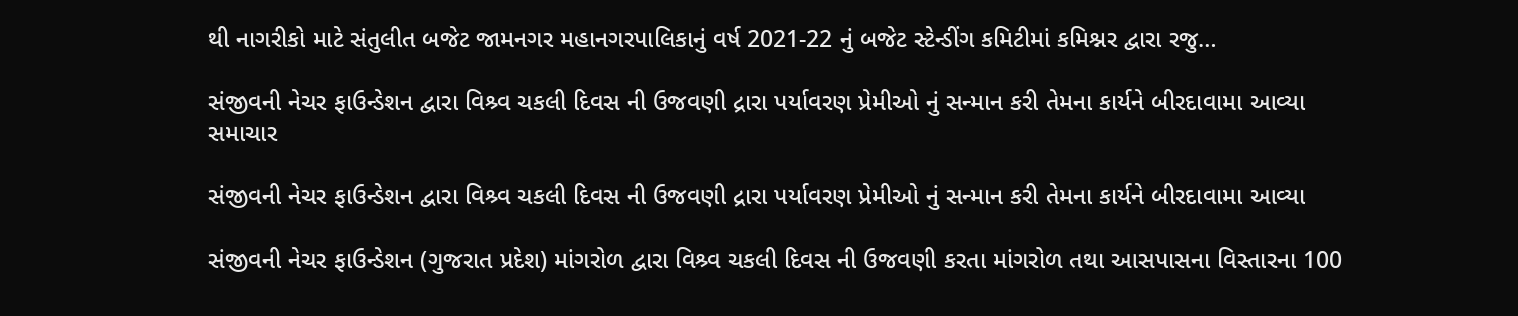થી નાગરીકો માટે સંતુલીત બજેટ જામનગર મહાનગરપાલિકાનું વર્ષ 2021-22 નું બજેટ સ્ટેન્ડીંગ કમિટીમાં કમિશ્નર દ્વારા રજુ…

સંજીવની નેચર ફાઉન્ડેશન દ્વારા વિશ્ર્વ ચકલી દિવસ ની ઉજવણી દ્રારા પર્યાવરણ પ્રેમીઓ નું સન્માન કરી તેમના કાર્યને બીરદાવામા આવ્યા
સમાચાર

સંજીવની નેચર ફાઉન્ડેશન દ્વારા વિશ્ર્વ ચકલી દિવસ ની ઉજવણી દ્રારા પર્યાવરણ પ્રેમીઓ નું સન્માન કરી તેમના કાર્યને બીરદાવામા આવ્યા

સંજીવની નેચર ફાઉન્ડેશન (ગુજરાત પ્રદેશ) માંગરોળ દ્વારા વિશ્ર્વ ચકલી દિવસ ની ઉજવણી કરતા માંગરોળ તથા આસપાસના વિસ્તારના 100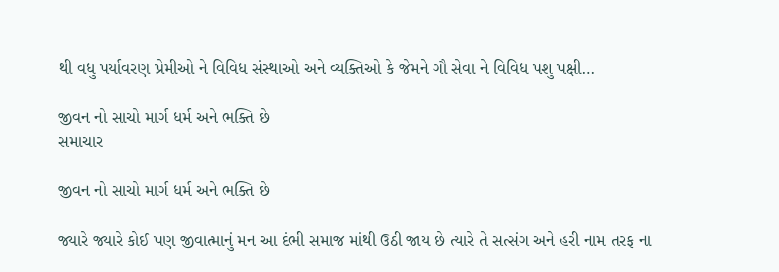થી વધુ પર્યાવરણ પ્રેમીઓ ને વિવિધ સંસ્થાઓ અને વ્યક્તિઓ કે જેમને ગૌ સેવા ને વિવિધ પશુ પક્ષી…

જીવન નો સાચો માર્ગ ધર્મ અને ભક્તિ છે
સમાચાર

જીવન નો સાચો માર્ગ ધર્મ અને ભક્તિ છે

જ્યારે જ્યારે કોઈ પણ જીવાત્માનું મન આ દંભી સમાજ માંથી ઉઠી જાય છે ત્યારે તે સત્સંગ અને હરી નામ તરફ ના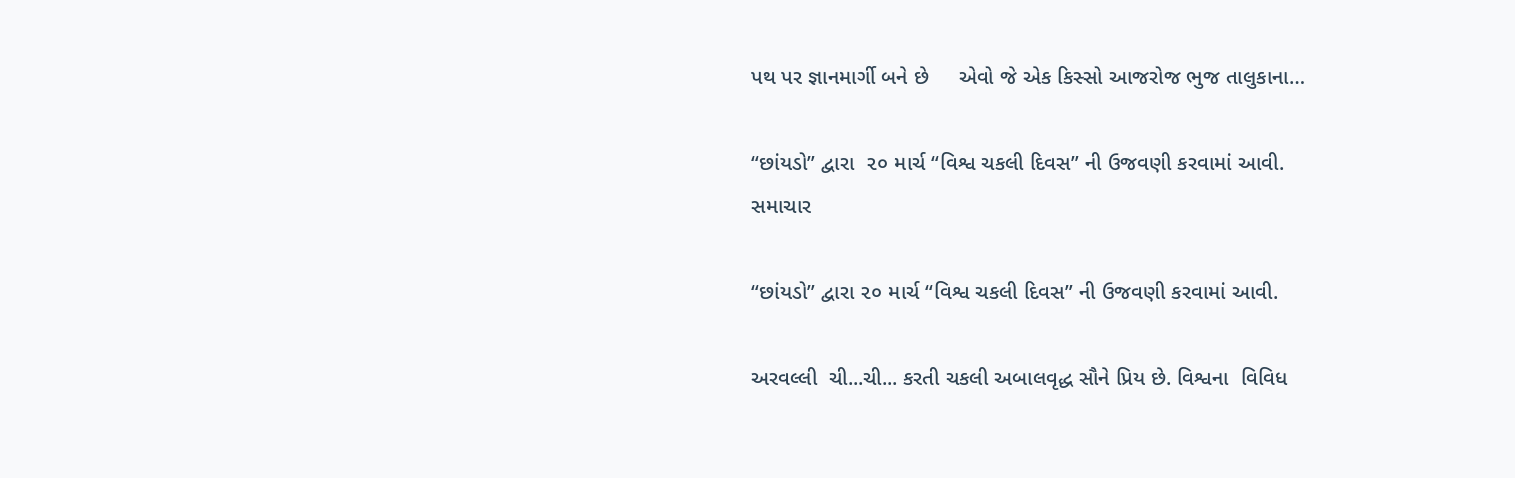પથ પર જ્ઞાનમાર્ગી બને છે     એવો જે એક કિસ્સો આજરોજ ભુજ તાલુકાના…

“છાંયડો” દ્વારા  ૨૦ માર્ચ “વિશ્વ ચકલી દિવસ” ની ઉજવણી કરવામાં આવી.
સમાચાર

“છાંયડો” દ્વારા ૨૦ માર્ચ “વિશ્વ ચકલી દિવસ” ની ઉજવણી કરવામાં આવી.

અરવલ્લી  ચી...ચી... કરતી ચકલી અબાલવૃદ્ધ સૌને પ્રિય છે. વિશ્વના  વિવિધ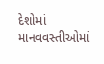દેશોમાં  માનવવસ્તીઓમાં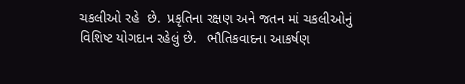ચકલીઓ રહે  છે.  પ્રકૃતિના રક્ષણ અને જતન માં ચકલીઓનું વિશિષ્ટ યોગદાન રહેલું છે.   ભૌતિકવાદના આકર્ષણ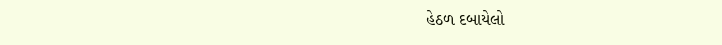હેઠળ દબાયેલો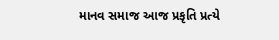માનવ સમાજ આજ પ્રકૃતિ પ્રત્યે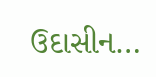ઉદાસીન…